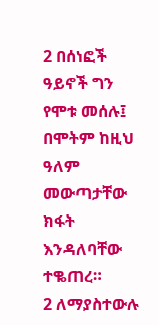2 በሰነፎች ዓይኖች ግን የሞቱ መሰሉ፤ በሞትም ከዚህ ዓለም መውጣታቸው ክፋት እንዳለባቸው ተቈጠረ።
2 ለማያስተውሉ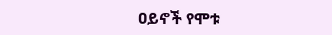ዐይኖች የሞቱ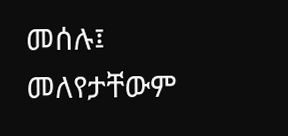መሰሉ፤ መለየታቸውም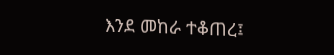እንደ መከራ ተቆጠረ፤